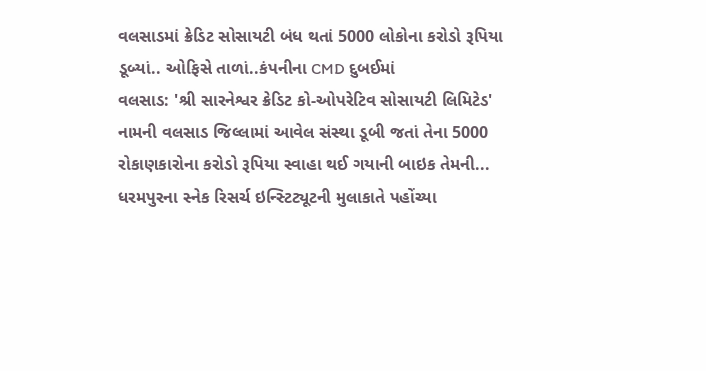વલસાડમાં ક્રેડિટ સોસાયટી બંધ થતાં 5000 લોકોના કરોડો રૂપિયા ડૂબ્યાં.. ઓફિસે તાળાં..કંપનીના CMD દુબઈમાં
વલસાડ: 'શ્રી સારનેશ્વર ક્રેડિટ કો-ઓપરેટિવ સોસાયટી લિમિટેડ' નામની વલસાડ જિલ્લામાં આવેલ સંસ્થા ડૂબી જતાં તેના 5000 રોકાણકારોના કરોડો રૂપિયા સ્વાહા થઈ ગયાની બાઇક તેમની...
ધરમપુરના સ્નેક રિસર્ચ ઇન્સ્ટિટ્યૂટની મુલાકાતે પહોંચ્યા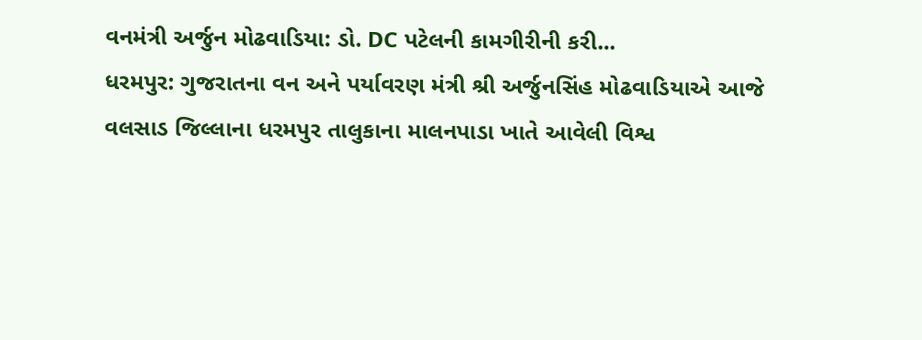વનમંત્રી અર્જુન મોઢવાડિયા: ડો. DC પટેલની કામગીરીની કરી...
ધરમપુર: ગુજરાતના વન અને પર્યાવરણ મંત્રી શ્રી અર્જુનસિંહ મોઢવાડિયાએ આજે વલસાડ જિલ્લાના ધરમપુર તાલુકાના માલનપાડા ખાતે આવેલી વિશ્વ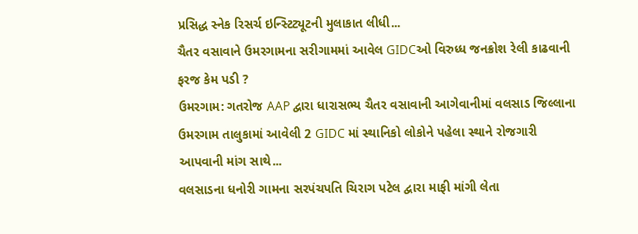પ્રસિદ્ધ સ્નેક રિસર્ચ ઇન્સ્ટિટ્યૂટની મુલાકાત લીધી...
ચૈતર વસાવાને ઉમરગામના સરીગામમાં આવેલ GIDCઓ વિરુધ્ધ જનક્રોશ રેલી કાઢવાની ફરજ કેમ પડી ?
ઉમરગામ: ગતરોજ AAP દ્વારા ધારાસભ્ય ચૈતર વસાવાની આગેવાનીમાં વલસાડ જિલ્લાના ઉમરગામ તાલુકામાં આવેલી 2 GIDC માં સ્થાનિકો લોકોને પહેલા સ્થાને રોજગારી આપવાની માંગ સાથે...
વલસાડના ધનોરી ગામના સરપંચપતિ ચિરાગ પટેલ દ્વારા માફી માંગી લેતા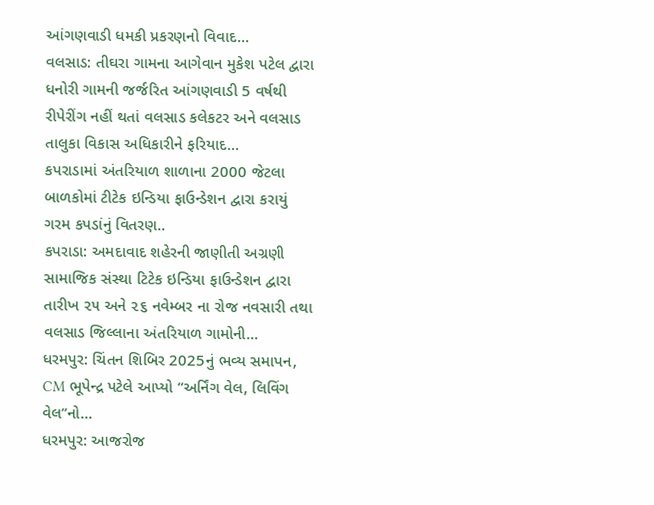આંગણવાડી ધમકી પ્રકરણનો વિવાદ...
વલસાડ: તીઘરા ગામના આગેવાન મુકેશ પટેલ દ્વારા ધનોરી ગામની જર્જરિત આંગણવાડી 5 વર્ષથી રીપેરીંગ નહીં થતાં વલસાડ કલેકટર અને વલસાડ તાલુકા વિકાસ અધિકારીને ફરિયાદ...
કપરાડામાં અંતરિયાળ શાળાના 2000 જેટલા બાળકોમાં ટીટેક ઇન્ડિયા ફાઉન્ડેશન દ્વારા કરાયું ગરમ કપડાંનું વિતરણ..
કપરાડા: અમદાવાદ શહેરની જાણીતી અગ્રણી સામાજિક સંસ્થા ટિટેક ઇન્ડિયા ફાઉન્ડેશન દ્વારા તારીખ ૨૫ અને ૨૬ નવેમ્બર ના રોજ નવસારી તથા વલસાડ જિલ્લાના અંતરિયાળ ગામોની...
ધરમપુર: ચિંતન શિબિર 2025નું ભવ્ય સમાપન, CM ભૂપેન્દ્ર પટેલે આપ્યો “અર્નિંગ વેલ, લિવિંગ વેલ”નો...
ધરમપુર: આજરોજ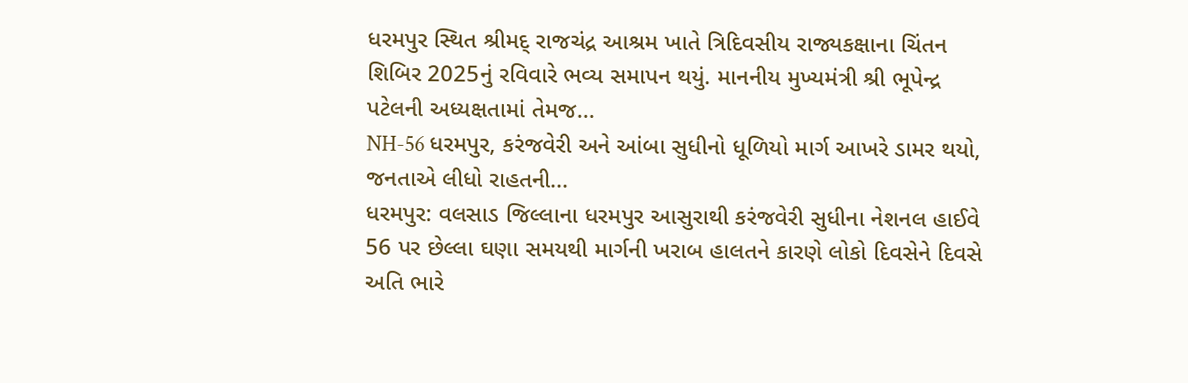ધરમપુર સ્થિત શ્રીમદ્ રાજચંદ્ર આશ્રમ ખાતે ત્રિદિવસીય રાજ્યકક્ષાના ચિંતન શિબિર 2025નું રવિવારે ભવ્ય સમાપન થયું. માનનીય મુખ્યમંત્રી શ્રી ભૂપેન્દ્ર પટેલની અધ્યક્ષતામાં તેમજ...
NH-56 ધરમપુર, કરંજવેરી અને આંબા સુધીનો ધૂળિયો માર્ગ આખરે ડામર થયો, જનતાએ લીધો રાહતની...
ધરમપુર: વલસાડ જિલ્લાના ધરમપુર આસુરાથી કરંજવેરી સુધીના નેશનલ હાઈવે 56 પર છેલ્લા ઘણા સમયથી માર્ગની ખરાબ હાલતને કારણે લોકો દિવસેને દિવસે અતિ ભારે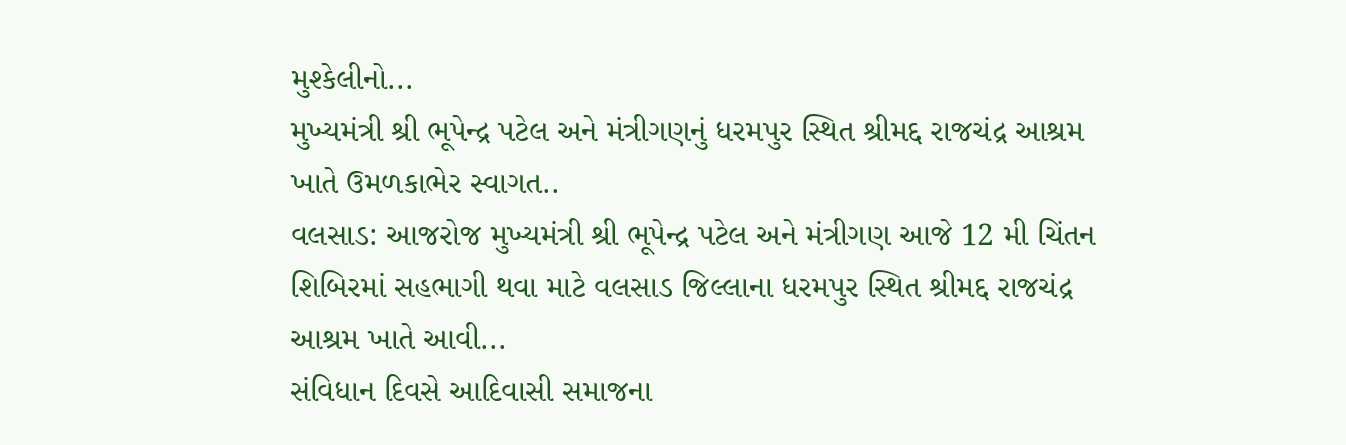મુશ્કેલીનો...
મુખ્યમંત્રી શ્રી ભૂપેન્દ્ર પટેલ અને મંત્રીગણનું ધરમપુર સ્થિત શ્રીમદ્દ રાજચંદ્ર આશ્રમ ખાતે ઉમળકાભેર સ્વાગત..
વલસાડ: આજરોજ મુખ્યમંત્રી શ્રી ભૂપેન્દ્ર પટેલ અને મંત્રીગણ આજે 12 મી ચિંતન શિબિરમાં સહભાગી થવા માટે વલસાડ જિલ્લાના ધરમપુર સ્થિત શ્રીમદ્દ રાજચંદ્ર આશ્રમ ખાતે આવી...
સંવિધાન દિવસે આદિવાસી સમાજના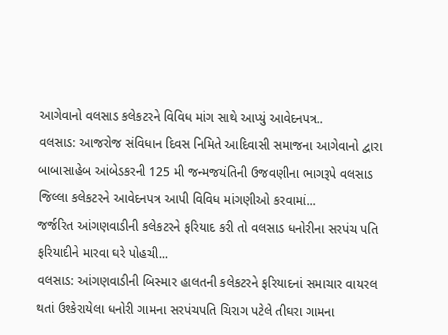આગેવાનો વલસાડ કલેકટરને વિવિધ માંગ સાથે આપ્યું આવેદનપત્ર..
વલસાડ: આજરોજ સંવિધાન દિવસ નિમિતે આદિવાસી સમાજના આગેવાનો દ્વારા બાબાસાહેબ આંબેડકરની 125 મી જન્મજયંતિની ઉજવણીના ભાગરૂપે વલસાડ જિલ્લા કલેકટરને આવેદનપત્ર આપી વિવિધ માંગણીઓ કરવામાં...
જર્જરિત આંગણવાડીની કલેકટરને ફરિયાદ કરી તો વલસાડ ધનોરીના સરપંચ પતિ ફરિયાદીને મારવા ઘરે પોહચી...
વલસાડ: આંગણવાડીની બિસ્માર હાલતની કલેકટરને ફરિયાદનાં સમાચાર વાયરલ થતાં ઉશ્કેરાયેલા ધનોરી ગામના સરપંચપતિ ચિરાગ પટેલે તીઘરા ગામના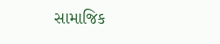સામાજિક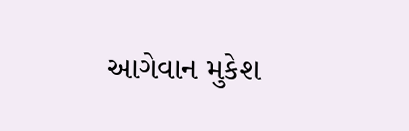આગેવાન મુકેશ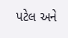પટેલ અને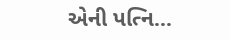એની પત્નિ...